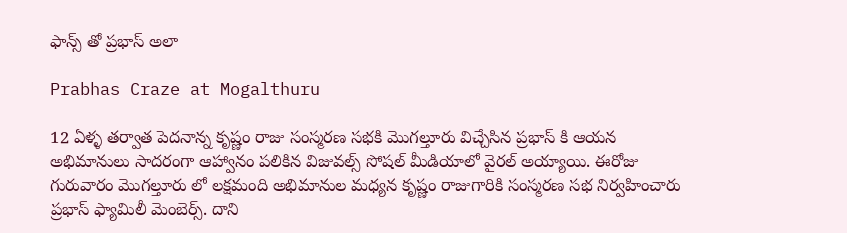ఫాన్స్ తో ప్రభాస్ అలా

Prabhas Craze at Mogalthuru

12 ఏళ్ళ తర్వాత పెదనాన్న కృష్ణం రాజు సంస్మరణ సభకి మొగల్తూరు విచ్చేసిన ప్రభాస్ కి ఆయన అభిమానులు సాదరంగా ఆహ్వానం పలికిన విజువల్స్ సోషల్ మీడియాలో వైరల్ అయ్యాయి. ఈరోజు గురువారం మొగల్తూరు లో లక్షమంది అభిమానుల మధ్యన కృష్ణం రాజుగారికి సంస్మరణ సభ నిర్వహించారు ప్రభాస్ ఫ్యామిలీ మెంబెర్స్. దాని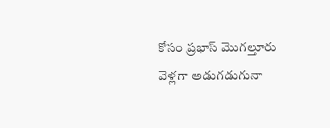కోసం ప్రభాస్ మొగల్తూరు వెళ్లగా అడుగడుగునా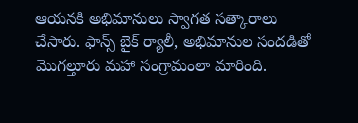ఆయనకి అభిమానులు స్వాగత సత్కారాలు చేసారు. ఫాన్స్ బైక్ ర్యాలీ, అభిమానుల సందడితో మొగల్తూరు మహా సంగ్రామంలా మారింది.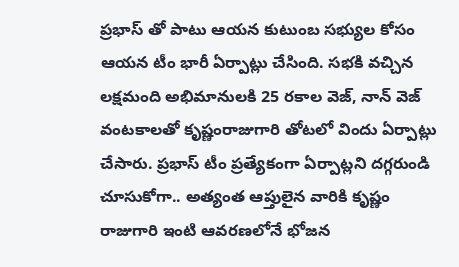ప్రభాస్ తో పాటు ఆయన కుటుంబ సభ్యుల కోసం ఆయన టీం భారీ ఏర్పాట్లు చేసింది. సభకి వచ్చిన లక్షమంది అభిమానులకి 25 రకాల వెజ్, నాన్ వెజ్ వంటకాలతో కృష్ణంరాజుగారి తోటలో విందు ఏర్పాట్లు చేసారు. ప్రభాస్ టీం ప్రత్యేకంగా ఏర్పాట్లని దగ్గరుండి చూసుకోగా.. అత్యంత ఆప్తులైన వారికి కృష్ణం రాజుగారి ఇంటి ఆవరణలోనే భోజన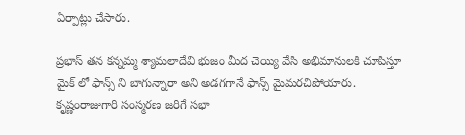ఏర్పాట్లు చేసారు.

ప్రభాస్ తన కన్నమ్మ శ్యామలాదేవి భుజం మీద చెయ్యి వేసి అభిమానులకి చూపిస్తూ మైక్ లో ఫాన్స్ ని బాగున్నారా అని అడగగానే ఫాన్స్ మైమరచిపోయారు. కృష్ణంరాజుగారి సంస్మరణ జరిగే సభా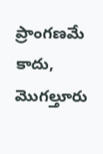ప్రాంగణమే కాదు, మొగల్తూరు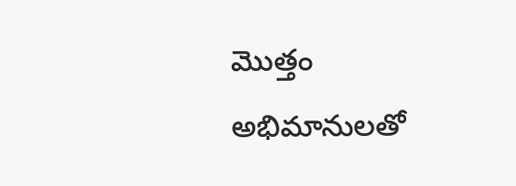మొత్తం అభిమానులతో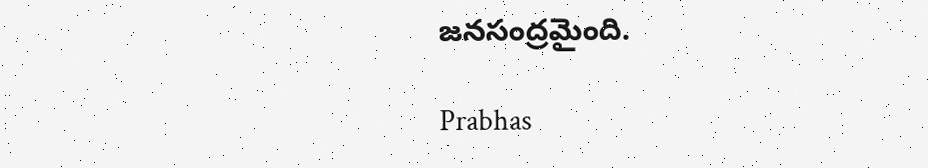జనసంద్రమైంది.

Prabhas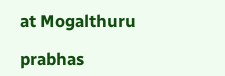at Mogalthuru

prabhas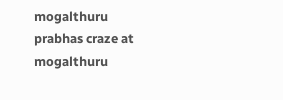mogalthuru
prabhas craze at mogalthuru